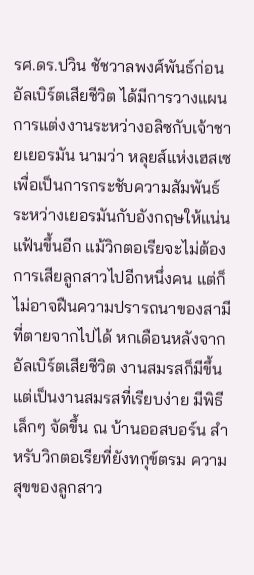รศ.ดร.ปวิน ชัชวาลพงศ์พันธ์ก่อนอัลเบิร์ตเสียชีวิต ได้มีการวางแผนการแต่งงานระหว่างอลิซกับเจ้าชายเยอรมัน นามว่า หลุยส์แห่งเฮสเซ เพื่อเป็นการกระชับความสัมพันธ์ระหว่างเยอรมันกับอังกฤษให้แน่นแฟ้นขึ้นอีก แม้วิกตอเรียจะไม่ต้องการเสียลูกสาวไปอีกหนึ่งคน แต่ก็ไม่อาจฝืนความปรารถนาของสามีที่ตายจากไปได้ หกเดือนหลังจากอัลเบิร์ตเสียชีวิต งานสมรสก็มีขึ้นแต่เป็นงานสมรสที่เรียบง่าย มีพิธีเล็กๆ จัดขึ้น ณ บ้านออสบอร์น สำหรับวิกตอเรียที่ยังทกุข์ตรม ความสุขของลูกสาว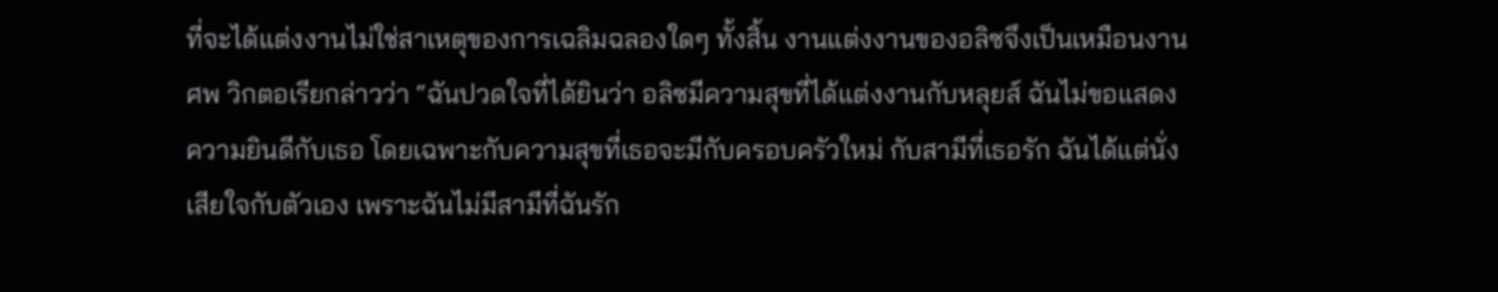ที่จะได้แต่งงานไม่ใช่สาเหตุของการเฉลิมฉลองใดๆ ทั้งสิ้น งานแต่งงานของอลิซจึงเป็นเหมือนงานศพ วิกตอเรียกล่าวว่า “ฉันปวดใจที่ได้ยินว่า อลิซมีความสุขที่ได้แต่งงานกับหลุยส์ ฉันไม่ขอแสดงความยินดีกับเธอ โดยเฉพาะกับความสุขที่เธอจะมีกับครอบครัวใหม่ กับสามีที่เธอรัก ฉันได้แต่นั่งเสียใจกับตัวเอง เพราะฉันไม่มีสามีที่ฉันรัก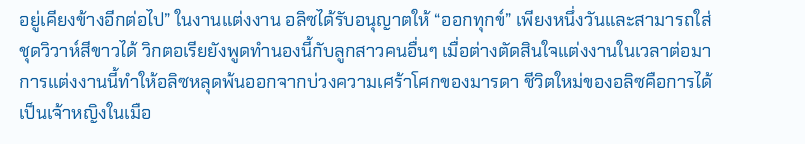อยู่เคียงข้างอีกต่อไป” ในงานแต่งงาน อลิซได้รับอนุญาตให้ “ออกทุกข์” เพียงหนึ่งวันและสามารถใส่ชุดวิวาห์สีขาวได้ วิกตอเรียยังพูดทำนองนี้กับลูกสาวคนอื่นๆ เมื่อต่างตัดสินใจแต่งงานในเวลาต่อมาการแต่งงานนี้ทำให้อลิซหลุดพ้นออกจากบ่วงความเศร้าโศกของมารดา ชีวิตใหม่ของอลิซคือการได้เป็นเจ้าหญิงในเมือ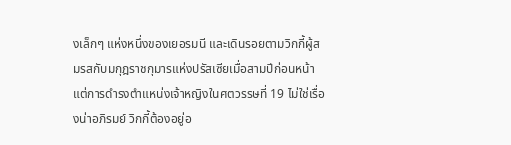งเล็กๆ แห่งหนึ่งของเยอรมนี และเดินรอยตามวิกกี้ผู้สมรสกับมกุฎราชกุมารแห่งปรัสเซียเมื่อสามปีก่อนหน้า แต่การดำรงตำแหน่งเจ้าหญิงในศตวรรษที่ 19 ไม่ใช่เรื่องน่าอภิรมย์ วิกกี้ต้องอยู่อ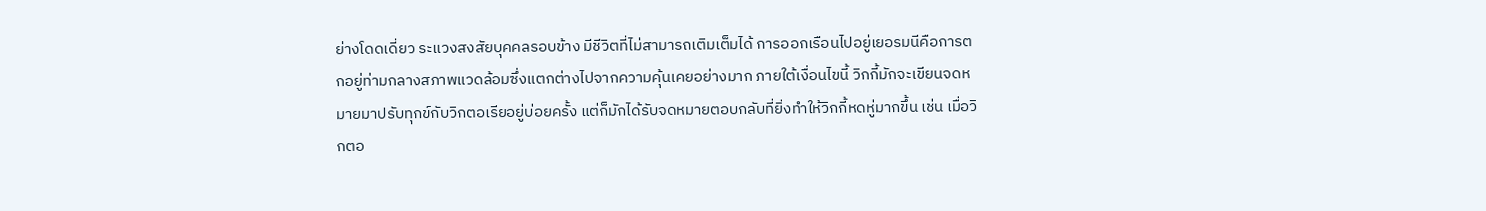ย่างโดดเดี่ยว ระแวงสงสัยบุคคลรอบข้าง มีชีวิตที่ไม่สามารถเติมเต็มได้ การออกเรือนไปอยู่เยอรมนีคือการตกอยู่ท่ามกลางสภาพแวดล้อมซึ่งแตกต่างไปจากความคุ้นเคยอย่างมาก ภายใต้เงื่อนไขนี้ วิกกี้มักจะเขียนจดหมายมาปรับทุกข์กับวิกตอเรียอยู่บ่อยครั้ง แต่ก็มักได้รับจดหมายตอบกลับที่ยิ่งทำให้วิกกี้หดหู่มากขึ้น เช่น เมื่อวิกตอ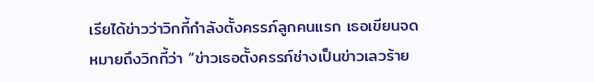เรียได้ข่าวว่าวิกกี้กำลังตั้งครรภ์ลูกคนแรก เธอเขียนจดหมายถึงวิกกี้ว่า “ข่าวเธอตั้งครรภ์ช่างเป็นข่าวเลวร้าย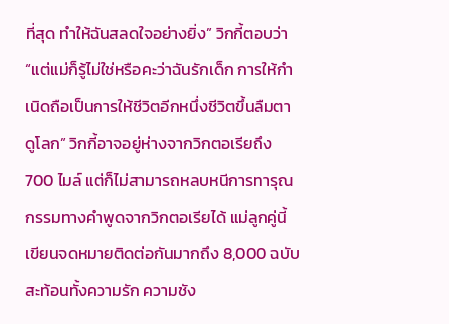ที่สุด ทำให้ฉันสลดใจอย่างยิ่ง” วิกกี้ตอบว่า “แต่แม่ก็รู้ไม่ใช่หรือคะว่าฉันรักเด็ก การให้กำเนิดถือเป็นการให้ชีวิตอีกหนึ่งชีวิตขึ้นลืมตาดูโลก” วิกกี้อาจอยู่ห่างจากวิกตอเรียถึง 700 ไมล์ แต่ก็ไม่สามารถหลบหนีการทารุณกรรมทางคำพูดจากวิกตอเรียได้ แม่ลูกคู่นี้เขียนจดหมายติดต่อกันมากถึง 8,000 ฉบับ สะท้อนทั้งความรัก ความชัง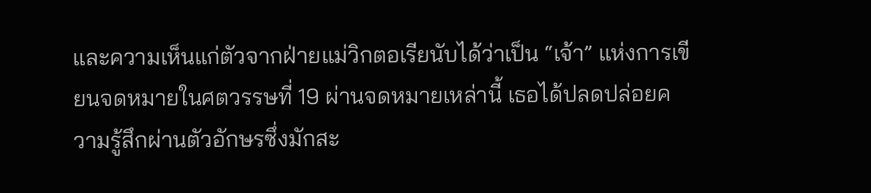และความเห็นแก่ตัวจากฝ่ายแม่วิกตอเรียนับได้ว่าเป็น “เจ้า” แห่งการเขียนจดหมายในศตวรรษที่ 19 ผ่านจดหมายเหล่านี้ เธอได้ปลดปล่อยความรู้สึกผ่านตัวอักษรซึ่งมักสะ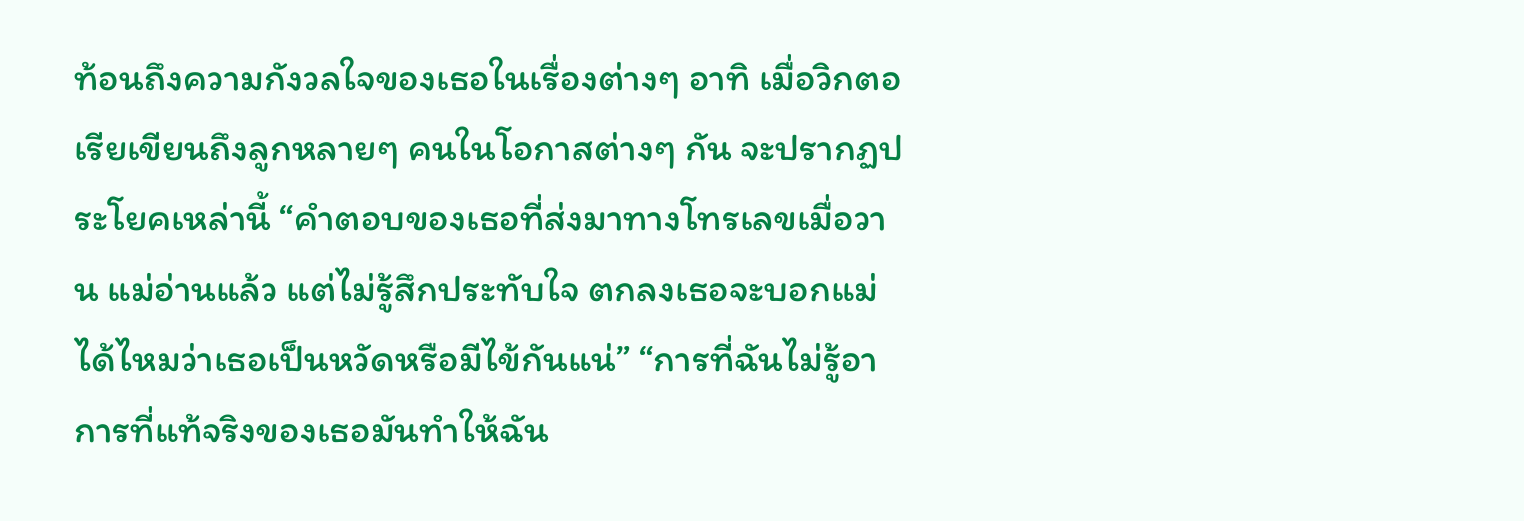ท้อนถึงความกังวลใจของเธอในเรื่องต่างๆ อาทิ เมื่อวิกตอเรียเขียนถึงลูกหลายๆ คนในโอกาสต่างๆ กัน จะปรากฏประโยคเหล่านี้ “คำตอบของเธอที่ส่งมาทางโทรเลขเมื่อวาน แม่อ่านแล้ว แต่ไม่รู้สึกประทับใจ ตกลงเธอจะบอกแม่ได้ไหมว่าเธอเป็นหวัดหรือมีไข้กันแน่” “การที่ฉันไม่รู้อาการที่แท้จริงของเธอมันทำให้ฉัน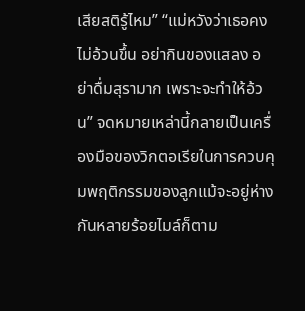เสียสติรู้ไหม” “แม่หวังว่าเธอคงไม่อ้วนขึ้น อย่ากินของแสลง อย่าดื่มสุรามาก เพราะจะทำให้อ้วน” จดหมายเหล่านี้กลายเป็นเครื่องมือของวิกตอเรียในการควบคุมพฤติกรรมของลูกแม้จะอยู่ห่างกันหลายร้อยไมล์ก็ตาม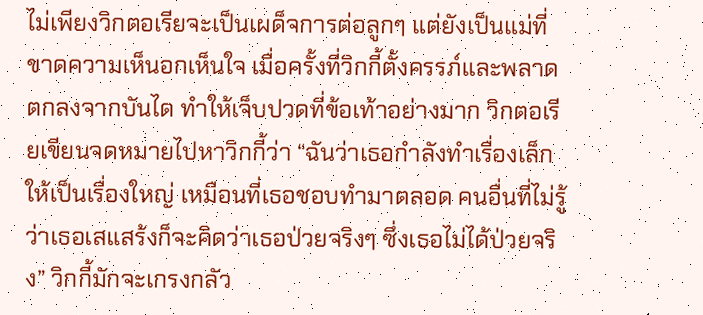ไม่เพียงวิกตอเรียจะเป็นเผด็จการต่อลูกๆ แต่ยังเป็นแม่ที่ขาดความเห็นอกเห็นใจ เมื่อครั้งที่วิกกี้ตั้งครรภ์และพลาดตกลงจากบันได ทำให้เจ็บปวดที่ข้อเท้าอย่างมาก วิกตอเรียเขียนจดหมายไปหาวิกกี้ว่า “ฉันว่าเธอกำลังทำเรื่องเล็กให้เป็นเรื่องใหญ่ เหมือนที่เธอชอบทำมาตลอด คนอื่นที่ไม่รู้ว่าเธอเสแสร้งก็จะคิดว่าเธอป่วยจริงๆ ซึ่งเธอไม่ได้ป่วยจริง” วิกกี้มักจะเกรงกลัว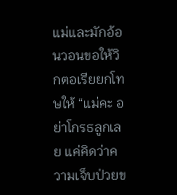แม่และมักอ้อนวอนขอให้วิกตอเรียยกโทษให้ “แม่คะ อย่าโกรธลูกเลย แค่คิดว่าความเจ็บป่วยข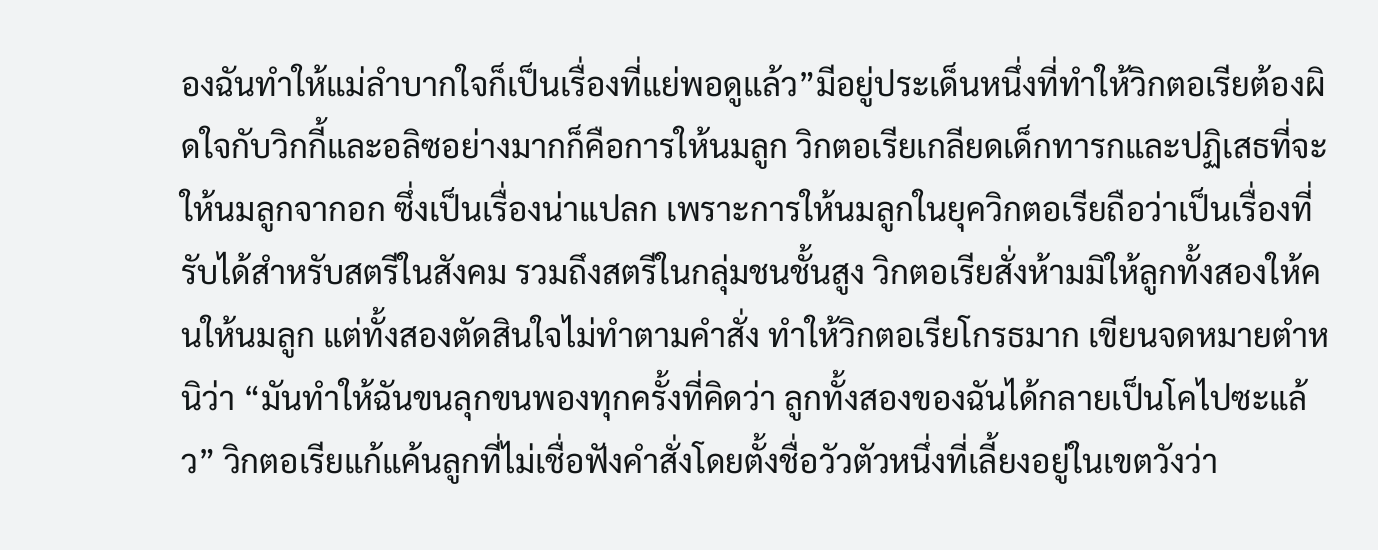องฉันทำให้แม่ลำบากใจก็เป็นเรื่องที่แย่พอดูแล้ว”มีอยู่ประเด็นหนึ่งที่ทำให้วิกตอเรียต้องผิดใจกับวิกกี้และอลิซอย่างมากก็คือการให้นมลูก วิกตอเรียเกลียดเด็กทารกและปฏิเสธที่จะให้นมลูกจากอก ซึ่งเป็นเรื่องน่าแปลก เพราะการให้นมลูกในยุควิกตอเรียถือว่าเป็นเรื่องที่รับได้สำหรับสตรีในสังคม รวมถึงสตรีในกลุ่มชนชั้นสูง วิกตอเรียสั่งห้ามมิให้ลูกทั้งสองให้คนให้นมลูก แต่ทั้งสองตัดสินใจไม่ทำตามคำสั่ง ทำให้วิกตอเรียโกรธมาก เขียนจดหมายตำหนิว่า “มันทำให้ฉันขนลุกขนพองทุกครั้งที่คิดว่า ลูกทั้งสองของฉันได้กลายเป็นโคไปซะแล้ว” วิกตอเรียแก้แค้นลูกที่ไม่เชื่อฟังคำสั่งโดยตั้งชื่อวัวตัวหนึ่งที่เลี้ยงอยู่ในเขตวังว่า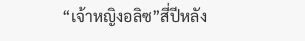“เจ้าหญิงอลิซ”สี่ปีหลัง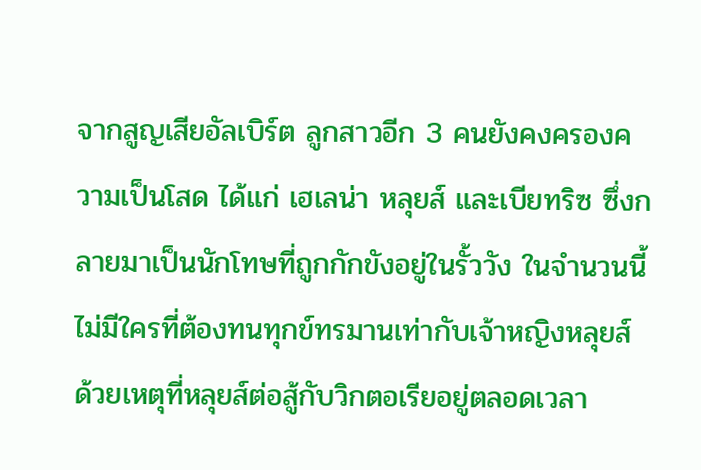จากสูญเสียอัลเบิร์ต ลูกสาวอีก 3 คนยังคงครองความเป็นโสด ได้แก่ เฮเลน่า หลุยส์ และเบียทริซ ซึ่งกลายมาเป็นนักโทษที่ถูกกักขังอยู่ในรั้ววัง ในจำนวนนี้ ไม่มีใครที่ต้องทนทุกข์ทรมานเท่ากับเจ้าหญิงหลุยส์ ด้วยเหตุที่หลุยส์ต่อสู้กับวิกตอเรียอยู่ตลอดเวลา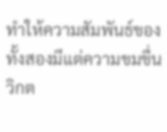ทำให้ความสัมพันธ์ของทั้งสองมีแต่ความขมขื่น วิกต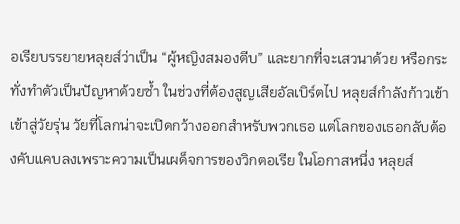อเรียบรรยายหลุยส์ว่าเป็น “ผู้หญิงสมองตีบ” และยากที่จะเสวนาด้วย หรือกระทั่งทำตัวเป็นปัญหาด้วยซ้ำ ในช่วงที่ต้องสูญเสียอัลเบิร์ตไป หลุยส์กำลังก้าวเข้าเข้าสู่วัยรุ่น วัยที่โลกน่าจะเปิดกว้างออกสำหรับพวกเธอ แต่โลกของเธอกลับต้องคับแคบลงเพราะความเป็นเผด็จการของวิกตอเรีย ในโอกาสหนึ่ง หลุยส์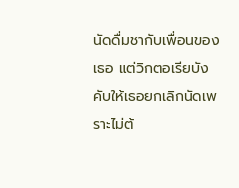นัดดื่มชากับเพื่อนของเธอ แต่วิกตอเรียบังคับให้เธอยกเลิกนัดเพราะไม่ต้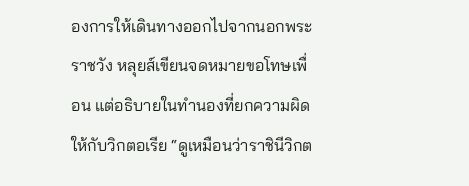องการให้เดินทางออกไปจากนอกพระราชวัง หลุยส์เขียนจดหมายขอโทษเพื่อน แต่อธิบายในทำนองที่ยกความผิดให้กับวิกตอเรีย “ดูเหมือนว่าราชินีวิกต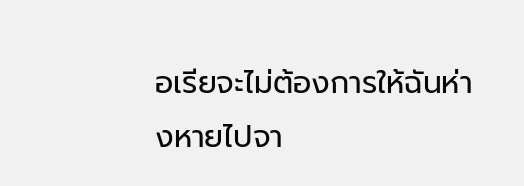อเรียจะไม่ต้องการให้ฉันห่างหายไปจา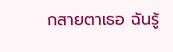กสายตาเธอ ฉันรู้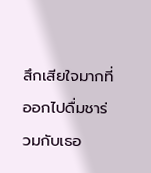สึกเสียใจมากที่ออกไปดื่มชาร่วมกับเธอ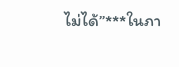ไม่ได้”***ในภา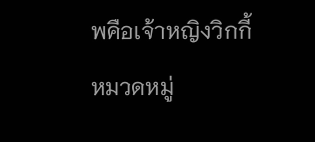พคือเจ้าหญิงวิกกี้
หมวดหมู่